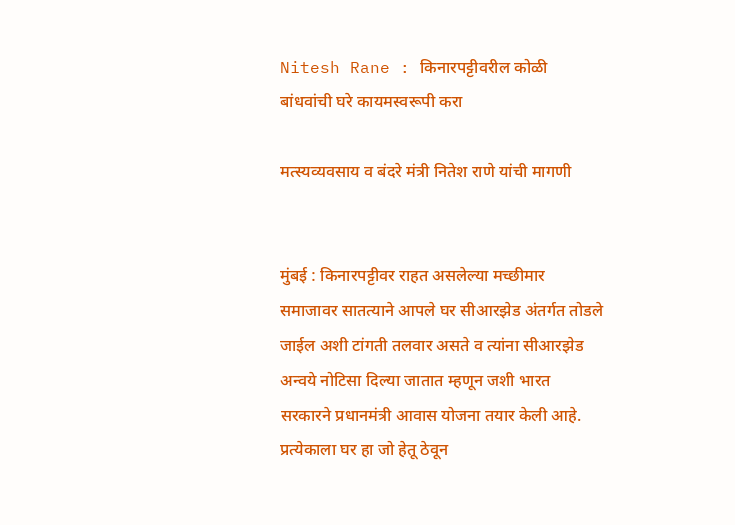Nitesh Rane : किनारपट्टीवरील कोळी बांधवांची घरे कायमस्वरूपी करा

मत्स्यव्यवसाय व बंदरे मंत्री नितेश राणे यांची मागणी


मुंबई : किनारपट्टीवर राहत असलेल्या मच्छीमार समाजावर सातत्याने आपले घर सीआरझेड अंतर्गत तोडले जाईल अशी टांगती तलवार असते व त्यांना सीआरझेड अन्वये नोटिसा दिल्या जातात म्हणून जशी भारत सरकारने प्रधानमंत्री आवास योजना तयार केली आहे. प्रत्येकाला घर हा जो हेतू ठेवून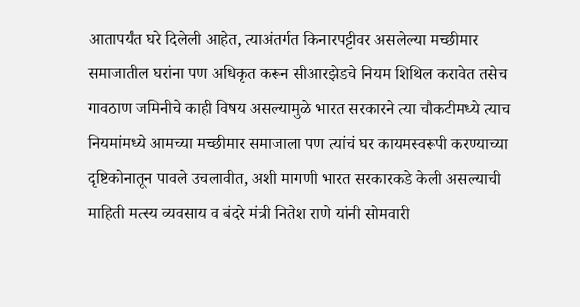आतापर्यंत घरे दिलेली आहेत, त्याअंतर्गत किनारपट्टीवर असलेल्या मच्छीमार समाजातील घरांना पण अधिकृत करून सीआरझेडचे नियम शिथिल करावेत तसेच गावठाण जमिनीचे काही विषय असल्यामुळे भारत सरकारने त्या चौकटीमध्ये त्याच नियमांमध्ये आमच्या मच्छीमार समाजाला पण त्यांचं घर कायमस्वरूपी करण्याच्या दृष्टिकोनातून पावले उचलावीत, अशी मागणी भारत सरकारकडे केली असल्याची माहिती मत्स्य व्यवसाय व बंदरे मंत्री नितेश राणे यांनी सोमवारी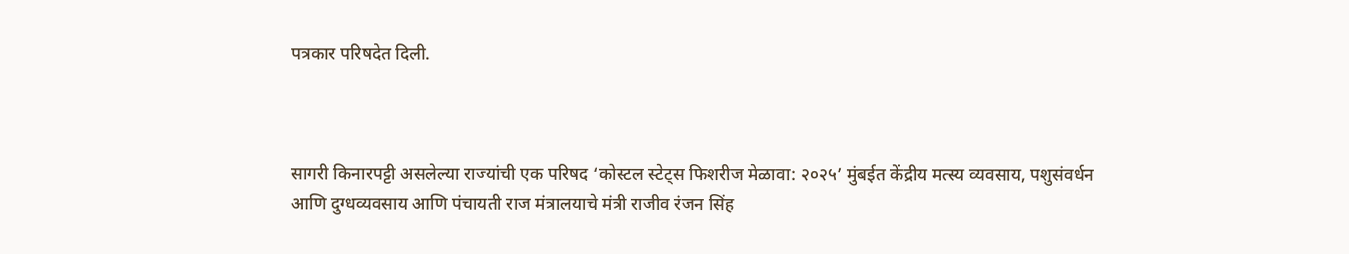पत्रकार परिषदेत दिली.



सागरी किनारपट्टी असलेल्या राज्यांची एक परिषद ‘कोस्टल स्टेट्स फिशरीज मेळावा: २०२५’ मुंबईत केंद्रीय मत्स्य व्यवसाय, पशुसंवर्धन आणि दुग्धव्यवसाय आणि पंचायती राज मंत्रालयाचे मंत्री राजीव रंजन सिंह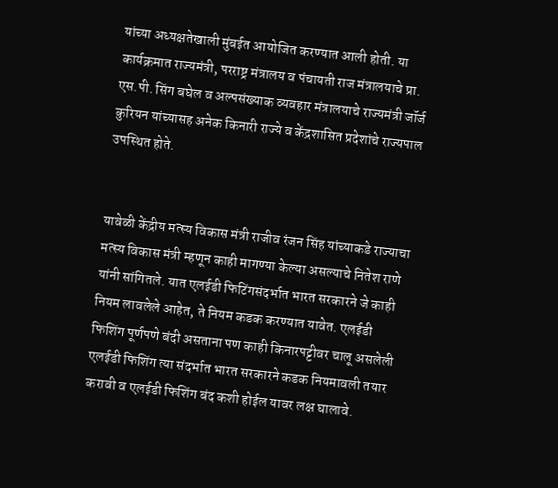यांच्या अध्यक्षतेखाली मुंबईत आयोजित करण्यात आली होती. या कार्यक्रमात राज्यमंत्री, परराष्ट्र मंत्रालय व पंचायती राज मंत्रालयाचे प्रा. एस.पी. सिंग बघेल व अल्पसंख्याक व्यवहार मंत्रालयाचे राज्यमंत्री जॉर्ज कुरियन यांच्यासह अनेक किनारी राज्ये व केंद्रशासित प्रदेशांचे राज्यपाल उपस्थित होते.


यावेळी केंद्रीय मत्स्य विकास मंत्री राजीव रंजन सिंह यांच्याकडे राज्याचा मत्स्य विकास मंत्री म्हणून काही मागण्या केल्या असल्याचे नितेश राणे यांनी सांगितले. यात एलईडी फिटिंगसंदर्भात भारत सरकारने जे काही नियम लावलेले आहेत, ते नियम कडक करण्यात यावेत. एलईडी फिशिंग पूर्णपणे बंदी असताना पण काही किनारपट्टीवर चालू असलेली एलईडी फिशिंग त्या संदर्भात भारत सरकारने कडक नियमावली तयार करावी व एलईडी फिशिंग बंद कशी होईल यावर लक्ष घालावे.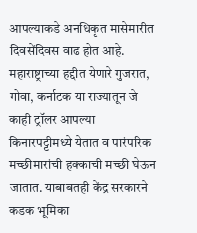आपल्याकडे अनधिकृत मासेमारीत दिवसेंदिवस वाढ होत आहे. महाराष्ट्राच्या हद्दीत येणारे गुजरात, गोवा, कर्नाटक या राज्यातून जे काही ट्रॉलर आपल्या किनारपट्टीमध्ये येतात व पारंपरिक मच्छीमारांची हक्काची मच्छी घेऊन जातात. याबाबतही केंद्र सरकारने कडक भूमिका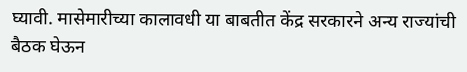घ्यावी. मासेमारीच्या कालावधी या बाबतीत केंद्र सरकारने अन्य राज्यांची बैठक घेऊन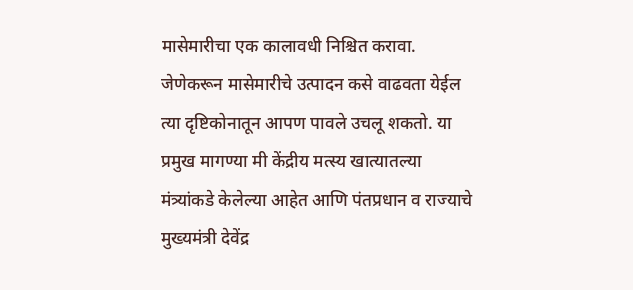मासेमारीचा एक कालावधी निश्चित करावा. जेणेकरून मासेमारीचे उत्पादन कसे वाढवता येईल त्या दृष्टिकोनातून आपण पावले उचलू शकतो. या प्रमुख मागण्या मी केंद्रीय मत्स्य खात्यातल्या मंत्र्यांकडे केलेल्या आहेत आणि पंतप्रधान व राज्याचे मुख्यमंत्री देवेंद्र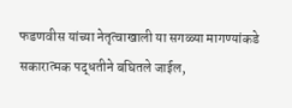फडणवीस यांच्या नेतृत्वाखाली या सगळ्या मागण्यांकडे सकारात्मक पद्धतीने बघितले जाईल,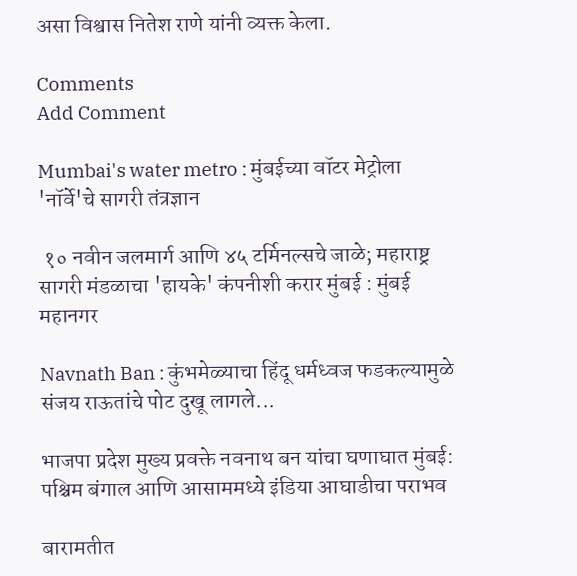असा विश्वास नितेश राणे यांनी व्यक्त केला.

Comments
Add Comment

Mumbai's water metro : मुंबईच्या वॉटर मेट्रोला 'नॉर्वे'चे सागरी तंत्रज्ञान

 १० नवीन जलमार्ग आणि ४५ टर्मिनल्सचे जाळे; महाराष्ट्र सागरी मंडळाचा 'हायके' कंपनीशी करार मुंबई : मुंबई महानगर

Navnath Ban : कुंभमेळ्याचा हिंदू धर्मध्वज फडकल्यामुळे संजय राऊतांचे पोट दुखू लागले...

भाजपा प्रदेश मुख्य प्रवक्ते नवनाथ बन यांचा घणाघात मुंबई: पश्चिम बंगाल आणि आसाममध्ये इंडिया आघाडीचा पराभव

बारामतीत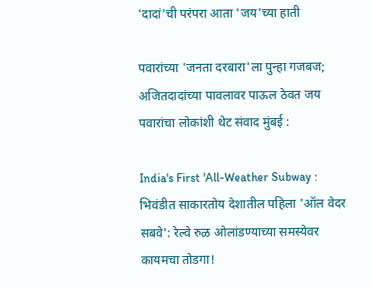'दादां'ची परंपरा आता 'जय'च्या हाती

पवारांच्या 'जनता दरबारा'ला पुन्हा गजबज; अजितदादांच्या पावलावर पाऊल ठेवत जय पवारांचा लोकांशी थेट संवाद मुंबई :

India's First 'All-Weather Subway : भिवंडीत साकारतोय देशातील पहिला 'ऑल वेदर सबवे': रेल्वे रुळ ओलांडण्याच्या समस्येवर कायमचा तोडगा!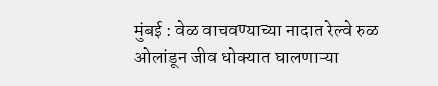मुंबई : वेळ वाचवण्याच्या नादात रेल्वे रुळ ओलांडून जीव धोक्यात घालणाऱ्या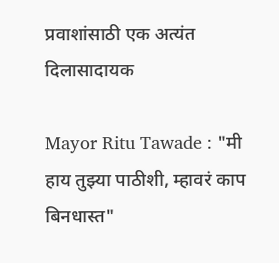प्रवाशांसाठी एक अत्यंत दिलासादायक

Mayor Ritu Tawade : "मी हाय तुझ्या पाठीशी, म्हावरं काप बिनधास्त"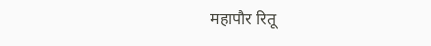महापौर रितू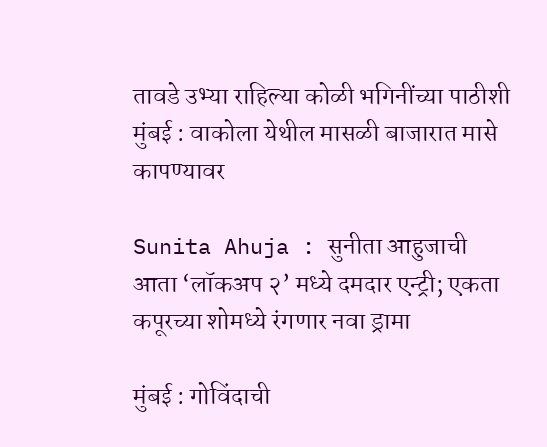तावडे उभ्या राहिल्या कोळी भगिनींच्या पाठीशी मुंबई : वाकोला येथील मासळी बाजारात मासे कापण्यावर

Sunita Ahuja : सुनीता आहुजाची आता ‘लॉकअप २’ मध्ये दमदार एन्ट्री; एकता कपूरच्या शोमध्ये रंगणार नवा ड्रामा

मुंबई : गोविंदाची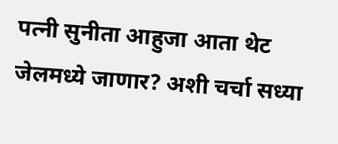पत्नी सुनीता आहुजा आता थेट जेलमध्ये जाणार? अशी चर्चा सध्या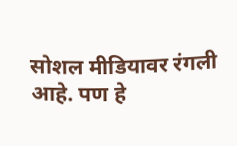सोशल मीडियावर रंगली आहे. पण हे